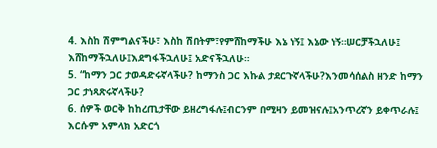4. እስከ ሽምግልናችሁ፣ እስከ ሽበትም፣የምሸከማችሁ እኔ ነኝ፤ እኔው ነኝ።ሠርቻችኋለሁ፤ እሸከማችኋለሁ፤እደግፋችኋለሁ፤ አድናችኋለሁ።
5. “ከማን ጋር ታወዳድሩኛላችሁ? ከማንስ ጋር እኩል ታደርጉኛላችሁ?እንመሳሰልስ ዘንድ ከማን ጋር ታነጻጽሩኛላችሁ?
6. ሰዎች ወርቅ ከከረጢታቸው ይዘረግፋሉ፤ብርንም በሚዛን ይመዝናሉ፤አንጥረኛን ይቀጥራሉ፤ እርሱም አምላክ አድርጎ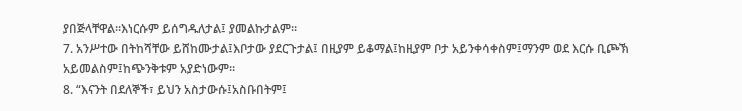ያበጅላቸዋል።እነርሱም ይሰግዱለታል፤ ያመልኩታልም።
7. አንሥተው በትከሻቸው ይሸከሙታል፤እቦታው ያደርጉታል፤ በዚያም ይቆማል፤ከዚያም ቦታ አይንቀሳቀስም፤ማንም ወደ እርሱ ቢጮኽ አይመልስም፤ከጭንቅቱም አያድነውም።
8. “እናንት በደለኞች፣ ይህን አስታውሱ፤አስቡበትም፤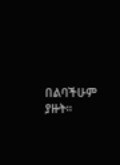በልባችሁም ያዙት።